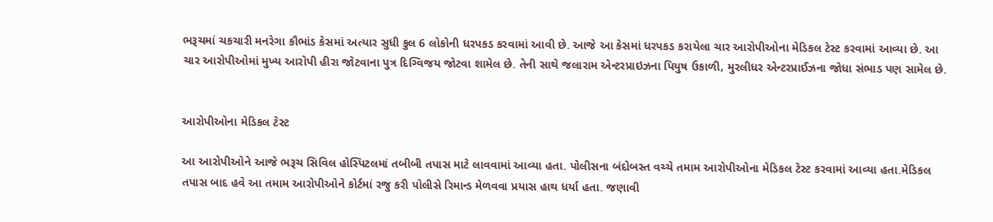ભરૂચમાં ચકચારી મનરેગા કૌભાંડ કેસમાં અત્યાર સુધી કુલ 6 લોકોની ધરપકડ કરવામાં આવી છે. આજે આ કેસમાં ધરપકડ કરાયેલા ચાર આરોપીઓના મેડિકલ ટેસ્ટ કરવામાં આવ્યા છે. આ ચાર આરોપીઓમાં મુખ્ય આરોપી હીરા જોટવાના પુત્ર દિગ્વિજય જોટવા શામેલ છે. તેની સાથે જલારામ એન્ટરપ્રાઇઝના પિયુષ ઉકાળી, મુરલીધર એન્ટરપ્રાઈઝના જોધા સંભાડ પણ સામેલ છે.


આરોપીઓના મેડિકલ ટેસ્ટ

આ આરોપીઓને આજે ભરૂચ સિવિલ હોસ્પિટલમાં તબીબી તપાસ માટે લાવવામાં આવ્યા હતા. પોલીસના બંદોબસ્ત વચ્ચે તમામ આરોપીઓના મેડિકલ ટેસ્ટ કરવામાં આવ્યા હતા.મેડિકલ તપાસ બાદ હવે આ તમામ આરોપીઓને કોર્ટમાં રજુ કરી પોલીસે રિમાન્ડ મેળવવા પ્રયાસ હાથ ધર્યા હતા. જણાવી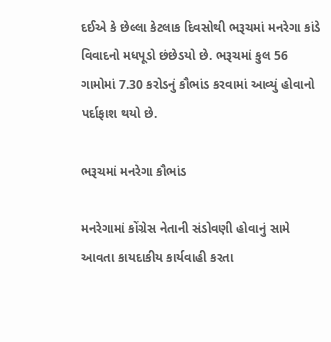દઈએ કે છેલ્લા કેટલાક દિવસોથી ભરૂચમાં મનરેગા કાંડે વિવાદનો મધપૂડો છંછેડયો છે. ભરૂચમાં કુલ 56 ગામોમાં 7.30 કરોડનું કૌભાંડ કરવામાં આવ્યું હોવાનો પર્દાફાશ થયો છે.

ભરૂચમાં મનરેગા કૌભાંડ

મનરેગામાં કોંગ્રેસ નેતાની સંડોવણી હોવાનું સામે આવતા કાયદાકીય કાર્યવાહી કરતા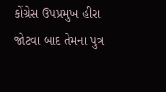કોંગ્રેસ ઉપપ્રમુખ હીરા જોટવા બાદ તેમના પુત્ર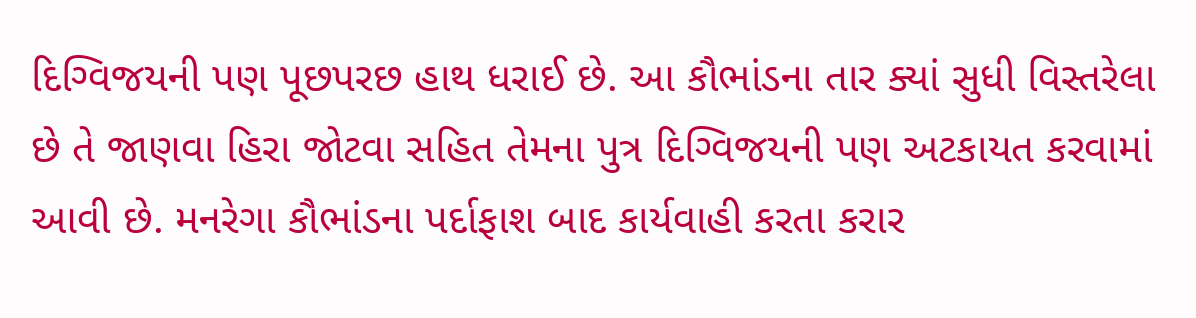દિગ્વિજયની પણ પૂછપરછ હાથ ધરાઈ છે. આ કૌભાંડના તાર ક્યાં સુધી વિસ્તરેલા છે તે જાણવા હિરા જોટવા સહિત તેમના પુત્ર દિગ્વિજયની પણ અટકાયત કરવામાં આવી છે. મનરેગા કૌભાંડના પર્દાફાશ બાદ કાર્યવાહી કરતા કરાર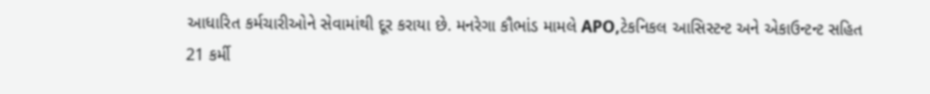આધારિત કર્મચારીઓને સેવામાંથી દૂર કરાયા છે. મનરેગા કૌભાંડ મામલે APO,ટેકનિકલ આસિસ્ટન્ટ અને એકાઉન્ટન્ટ સહિત 21 કર્મી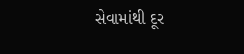સેવામાંથી દૂર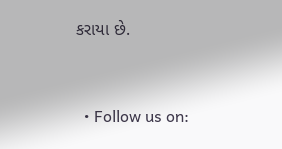કરાયા છે.


  • Follow us on: